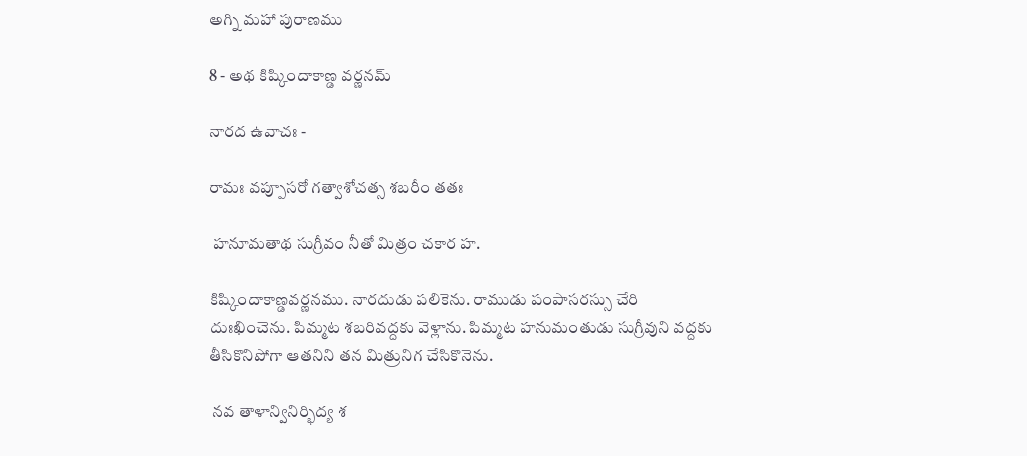అగ్ని మహా పురాణము

8 - అథ కిష్కిందాకాణ్డ వర్ణనమ్

నారద ఉవాచః -

రామః వప్పూసరో గత్వాశోచత్స శబరీం తతః

 హనూమతాథ సుగ్రీవం నీతో మిత్రం చకార హ.

కిష్కిందాకాణ్డవర్ణనము. నారదుడు పలికెను. రాముడు పంపాసరస్సు చేరి దుఃఖించెను. పిమ్మట శబరివద్దకు వెళ్లాను. పిమ్మట హనుమంతుడు సుగ్రీవుని వద్దకు తీసికొనిపోగా ఆతనిని తన మిత్రునిగ చేసికొనెను.

 నవ తాళాన్వినిర్భిద్య శ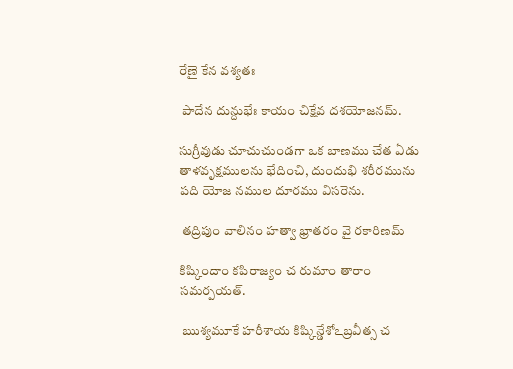రేణై కేన వశ్యతః

 పాదేన దున్దుభేః కాయం చిక్షేవ దశయోజనమ్.

సుగ్రీవుడు చూచుచుండగా ఒక బాణము చేత ఏడు తాళవృక్షములను భేదించి, దుందుభి శరీరమును పది యోజ నముల దూరము విసరెను.

 తద్రిపుం వాలినం హత్వా భ్రాతరం వై రకారిణమ్

కిష్కిందాం కపిరాజ్యం చ రుమాం తారాం సమర్పయత్.

 ఋశ్యమూకే హరీశాయ కిష్కిన్డేశోఽబ్రవీత్స చ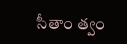సీతాం త్వం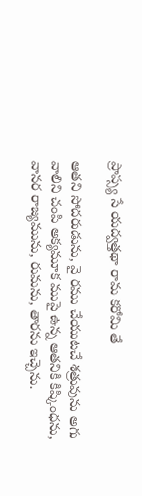ప్రాప్స్య సే యద్వత్తథా రామ కరోమి తే

ఆతని సోదరుడును, వై రము చేయుటచే శత్రువును అగు వాలిని చంపి అక్యమూక ముపై ఉన్న ఆతనికి కిష్కింధను, వానర రాజ్యమును, రుమను, తారను ఇచ్చెను.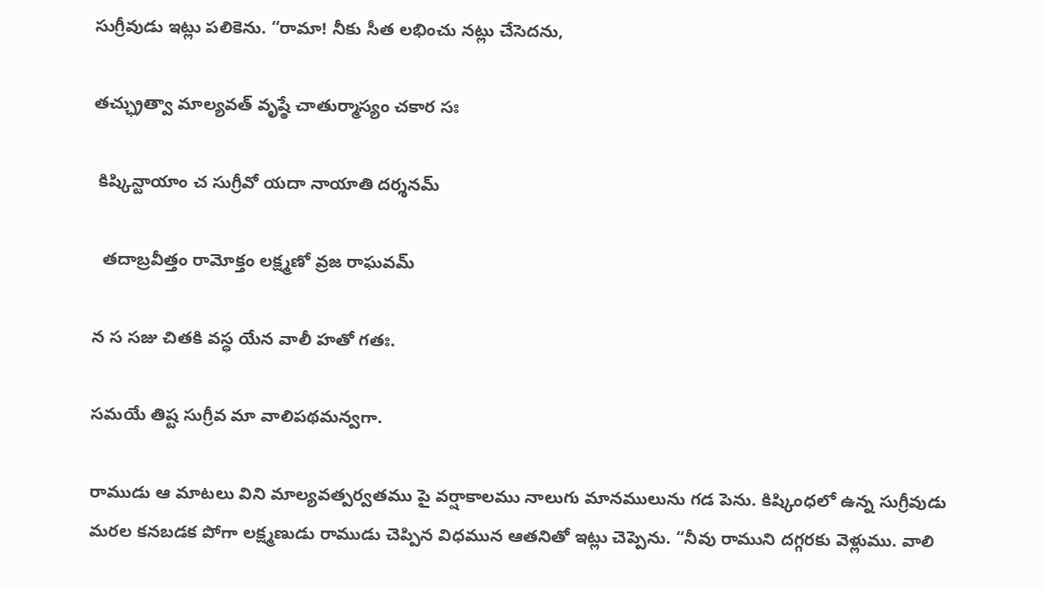సుగ్రీవుడు ఇట్లు పలికెను. “రామా! నీకు సీత లభించు నట్లు చేసెదను,

తచ్ఛ్రుత్వా మాల్యవత్ వృష్ఠే చాతుర్మాస్యం చకార సః

 కిష్కిన్టాయాం చ సుగ్రీవో యదా నాయాతి దర్శనమ్

  తదాబ్రవీత్తం రామోక్తం లక్ష్మణో వ్రజ రాఘవమ్

న స సజు చితకి వస్ధ యేన వాలీ హతో గతః.

సమయే తిష్ట సుగ్రీవ మా వాలిపథమన్వగా.

రాముడు ఆ మాటలు విని మాల్యవత్పర్వతము పై వర్షాకాలము నాలుగు మానములును గడ పెను. కిష్కింధలో ఉన్న సుగ్రీవుడు మరల కనబడక పోగా లక్ష్మణుడు రాముడు చెప్పిన విధమున ఆతనితో ఇట్లు చెప్పెను. “నీవు రాముని దగ్గరకు వెళ్లుము. వాలి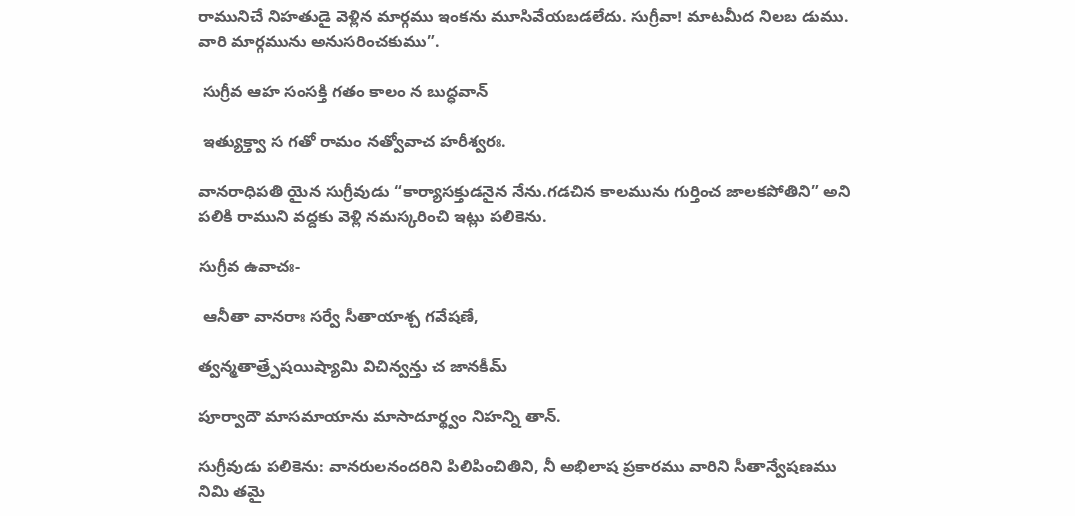రామునిచే నిహతుడై వెళ్లిన మార్గము ఇంకను మూసివేయబడలేదు. సుగ్రీవా! మాటమీద నిలబ డుము. వారి మార్గమును అనుసరించకుము”.

 సుగ్రీవ ఆహ సంసక్తి గతం కాలం న బుద్ధవాన్

 ఇత్యుక్త్వా స గతో రామం నత్వోవాచ హరీశ్వరః.

వానరాధిపతి యైన సుగ్రీవుడు “కార్యాసక్తుడనైన నేను.గడచిన కాలమును గుర్తించ జాలకపోతిని” అని పలికి రాముని వద్దకు వెళ్లి నమస్కరించి ఇట్లు పలికెను.

సుగ్రీవ ఉవాచః-

 ఆనీతా వానరాః సర్వే సీతాయాశ్చ గవేషణే,

త్వన్మతాత్ర్పేషయిష్యామి విచిన్వన్తు చ జానకీమ్

పూర్వాదౌ మాసమాయాను మాసాదూర్థ్వం నిహన్ని తాన్.

సుగ్రీవుడు పలికెను: వానరులనందరిని పిలిపించితిని, నీ అభిలాష ప్రకారము వారిని సీతాన్వేషణము నిమి తమై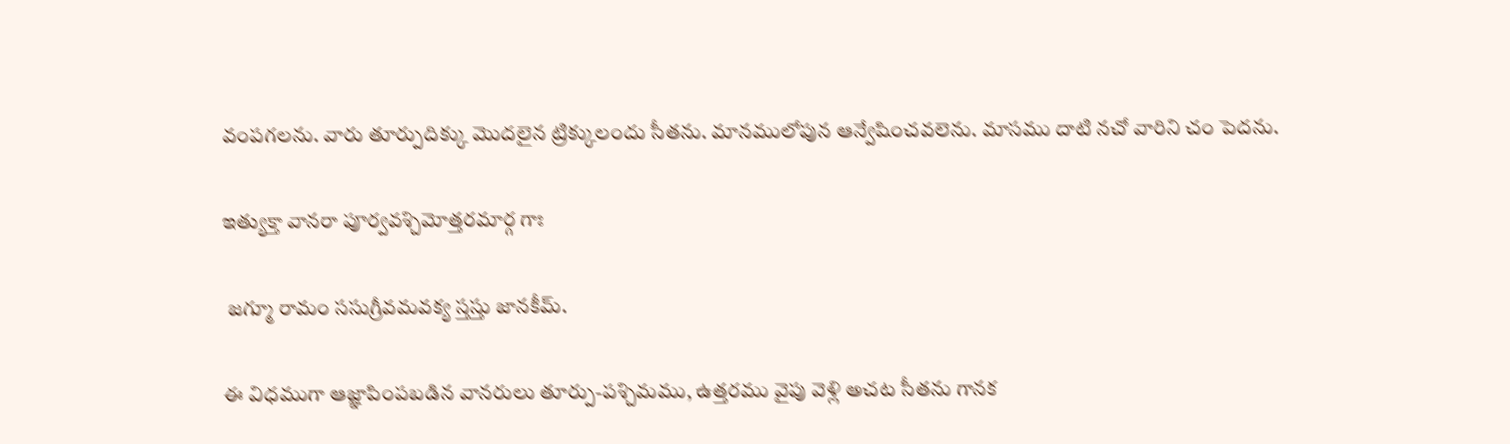వంపగలను. వారు తూర్పుదిక్కు మొదలైన ట్రిక్కులందు సీతను. మానములోపున ఆన్వేషించవలెను. మాసము దాటి నచో వారిని చం పెదను.

ఇత్యుక్తా వానరా పూర్వవశ్చిమోత్తరమార్గ గాః

 జగ్మూ రామం ససుగ్రీవమవక్య స్తస్తు జానకీమ్.

ఈ విధముగా ఆజ్ఞాపింపబడిన వానరులు తూర్పు-పశ్చిమము, ఉత్తరము వైపు వెళ్లి అచట సీతను గానక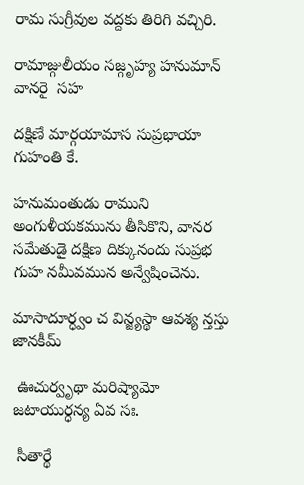రామ సుగ్రీవుల వద్దకు తిరిగి వచ్చిరి.

రామాజ్గులీయం సజ్గృహ్య హనుమాన్ వానరై  సహ

దక్షిణే మార్గయామాస సుప్రభాయా గుహంతి కే.

హనుమంతుడు రాముని అంగుళీయకమును తీసికొని, వానర సమేతుడై దక్షిణ దిక్కునందు సుప్రభ గుహ నమీవమున అన్వేషించెను.

మాసాదూర్ధ్వం చ విన్జ్యస్థా ఆవశ్య న్తస్తు జానకీమ్

 ఊచుర్వృథా మరిష్యామో జటాయుర్ధన్య ఏవ సః.

 సీతార్థే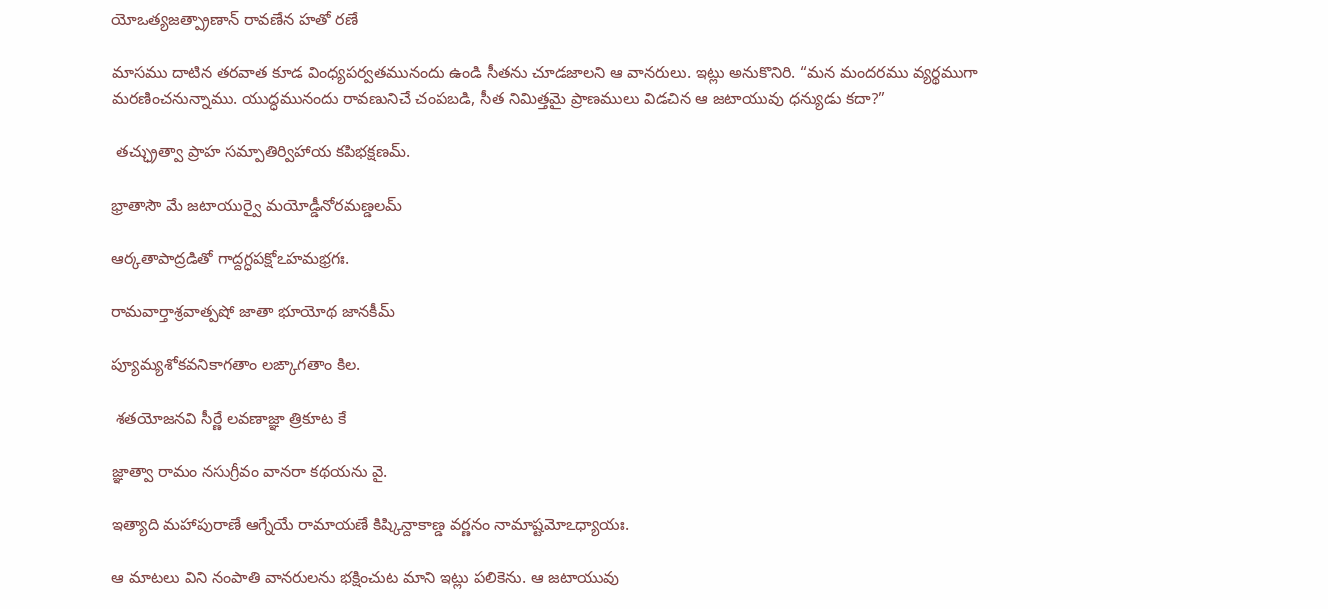యోఒత్యజత్ప్రాణాన్ రావణేన హతో రణే

మాసము దాటిన తరవాత కూడ వింధ్యపర్వతమునందు ఉండి సీతను చూడజాలని ఆ వానరులు. ఇట్లు అనుకొనిరి. “మన మందరము వ్యర్థముగా మరణించనున్నాము. యుద్ధమునందు రావణునిచే చంపబడి, సీత నిమిత్తమై ప్రాణములు విడచిన ఆ జటాయువు ధన్యుడు కదా?”

 తచ్ఛ్రుత్వా ప్రాహ సమ్పాతిర్విహాయ కపిభక్షణమ్.

భ్రాతాసౌ మే జటాయుర్వై మయోడ్డీనోరమణ్డలమ్

ఆర్కతాపాద్రడితో గాద్దగ్ధపక్షోఽహమభ్రగః.

రామవార్తాశ్రవాత్పషో జాతా భూయోథ జానకీమ్

ప్యూమ్యశోకవనికాగతాం లఙ్కాగతాం కిల.

 శతయోజనవి సీర్ణే లవణాజ్ఞా త్రికూట కే

జ్ఞాత్వా రామం నసుగ్రీవం వానరా కథయను వై.

ఇత్యాది మహాపురాణే ఆగ్నేయే రామాయణే కిష్కిన్దాకాణ్డ వర్ణనం నామాష్టమోఽధ్యాయః.

ఆ మాటలు విని నంపాతి వానరులను భక్షించుట మాని ఇట్లు పలికెను. ఆ జటాయువు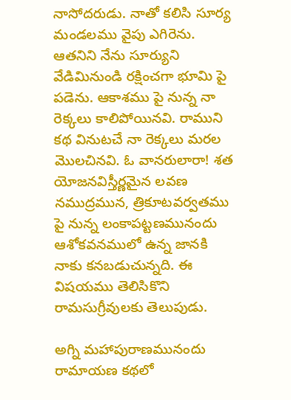నాసోదరుడు. నాతో కలిసి సూర్య మండలము వైపు ఎగిరెను. ఆతనిని నేను సూర్యుని వేడిమినుండి రక్షించగా భూమి పై పడెను. ఆకాశము పై నున్న నా రెక్కలు కాలిపోయినవి. రాముని కథ వినుటచే నా రెక్కలు మరల మొలచినవి. ఓ వానరులారా! శత యోజనవిస్తీర్ణమైన లవణ నముద్రమున, త్రికూటవర్వతము పై నున్న లంకాపట్టణమునందు ఆశోకవనములో ఉన్న జానకి నాకు కనబడుచున్నది. ఈ విషయము తెలిసికొని రామసుగ్రీవులకు తెలుపుడు.

అగ్ని మహాపురాణమునందు రామాయణ కథలో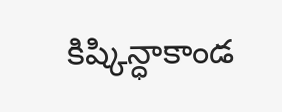కిష్కిన్ధాకాండ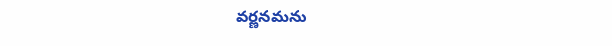వర్ణనమను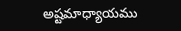అష్టమాధ్యాయము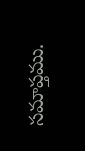సమాప్తము.